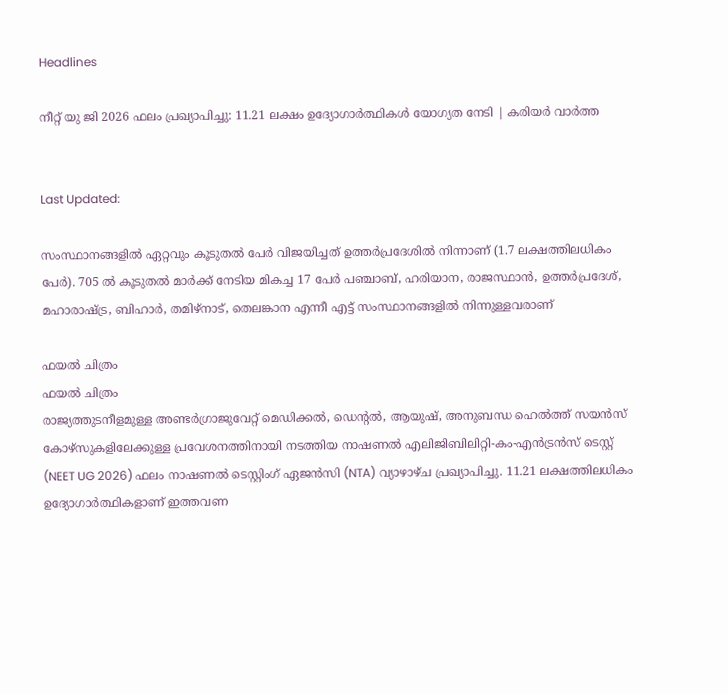Headlines

നീറ്റ് യു ജി 2026 ഫലം പ്രഖ്യാപിച്ചു: 11.21 ലക്ഷം ഉദ്യോഗാർത്ഥികൾ യോഗ്യത നേടി | കരിയർ വാർത്ത


Last Updated:

സംസ്ഥാനങ്ങളിൽ ഏറ്റവും കൂടുതൽ പേർ വിജയിച്ചത് ഉത്തർപ്രദേശിൽ നിന്നാണ് (1.7 ലക്ഷത്തിലധികം പേർ). 705 ൽ കൂടുതൽ മാർക്ക് നേടിയ മികച്ച 17 പേർ പഞ്ചാബ്, ഹരിയാന, രാജസ്ഥാൻ, ഉത്തർപ്രദേശ്, മഹാരാഷ്ട്ര, ബിഹാർ, തമിഴ്‌നാട്, തെലങ്കാന എന്നീ എട്ട് സംസ്ഥാനങ്ങളിൽ നിന്നുള്ളവരാണ്

ഫയൽ ചിത്രം
ഫയൽ ചിത്രം
രാജ്യത്തുടനീളമുള്ള അണ്ടർഗ്രാജുവേറ്റ് മെഡിക്കൽ, ഡെന്റൽ, ആയുഷ്, അനുബന്ധ ഹെൽത്ത് സയൻസ് കോഴ്സുകളിലേക്കുള്ള പ്രവേശനത്തിനായി നടത്തിയ നാഷണൽ എലിജിബിലിറ്റി-കം-എൻട്രൻസ് ടെസ്റ്റ് (NEET UG 2026) ഫലം നാഷണൽ ടെസ്റ്റിംഗ് ഏജൻസി (NTA) വ്യാഴാഴ്ച പ്രഖ്യാപിച്ചു. 11.21 ലക്ഷത്തിലധികം ഉദ്യോഗാർത്ഥികളാണ് ഇത്തവണ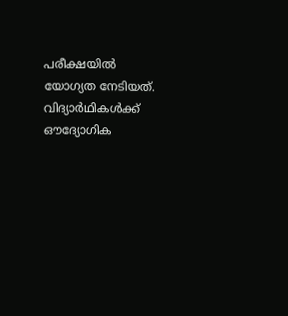പരീക്ഷയിൽ യോഗ്യത നേടിയത്. വിദ്യാർഥികൾക്ക് ഔദ്യോഗിക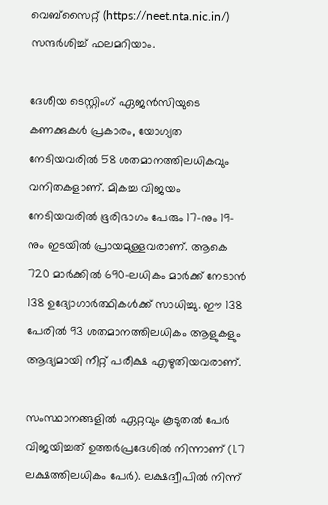വെബ്സൈറ്റ് (https://neet.nta.nic.in/) സന്ദർശിച്ച് ഫലമറിയാം.

ദേശീയ ടെസ്റ്റിംഗ് ഏജൻസിയുടെ കണക്കുകൾ പ്രകാരം, യോഗ്യത നേടിയവരിൽ 58 ശതമാനത്തിലധികവും വനിതകളാണ്. മികച്ച വിജയം നേടിയവരിൽ ഭൂരിഭാഗം പേരും 17-നും 19-നും ഇടയിൽ പ്രായമുള്ളവരാണ്. ആകെ 720 മാർക്കിൽ 690-ലധികം മാർക്ക് നേടാൻ 138 ഉദ്യോഗാർത്ഥികൾക്ക് സാധിച്ചു. ഈ 138 പേരിൽ 93 ശതമാനത്തിലധികം ആളുകളും ആദ്യമായി നീറ്റ് പരീക്ഷ എഴുതിയവരാണ്.

സംസ്ഥാനങ്ങളിൽ ഏറ്റവും കൂടുതൽ പേർ വിജയിച്ചത് ഉത്തർപ്രദേശിൽ നിന്നാണ് (1.7 ലക്ഷത്തിലധികം പേർ). ലക്ഷദ്വീപിൽ നിന്ന്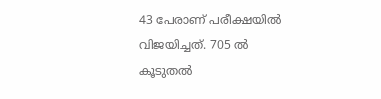43 പേരാണ് പരീക്ഷയിൽ വിജയിച്ചത്. 705 ൽ കൂടുതൽ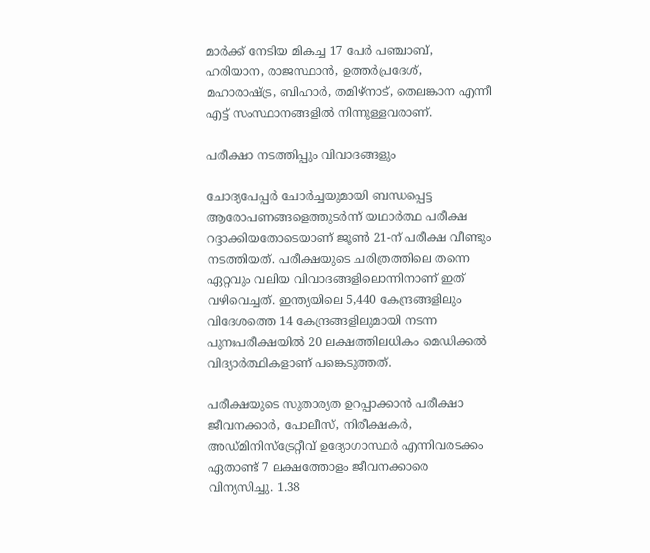മാർക്ക് നേടിയ മികച്ച 17 പേർ പഞ്ചാബ്, ഹരിയാന, രാജസ്ഥാൻ, ഉത്തർപ്രദേശ്, മഹാരാഷ്ട്ര, ബിഹാർ, തമിഴ്‌നാട്, തെലങ്കാന എന്നീ എട്ട് സംസ്ഥാനങ്ങളിൽ നിന്നുള്ളവരാണ്.

പരീക്ഷാ നടത്തിപ്പും വിവാദങ്ങളും

ചോദ്യപേപ്പർ ചോർച്ചയുമായി ബന്ധപ്പെട്ട ആരോപണങ്ങളെത്തുടർന്ന് യഥാർത്ഥ പരീക്ഷ റദ്ദാക്കിയതോടെയാണ് ജൂൺ 21-ന് പരീക്ഷ വീണ്ടും നടത്തിയത്. പരീക്ഷയുടെ ചരിത്രത്തിലെ തന്നെ ഏറ്റവും വലിയ വിവാദങ്ങളിലൊന്നിനാണ് ഇത് വഴിവെച്ചത്. ഇന്ത്യയിലെ 5,440 കേന്ദ്രങ്ങളിലും വിദേശത്തെ 14 കേന്ദ്രങ്ങളിലുമായി നടന്ന പുനഃപരീക്ഷയിൽ 20 ലക്ഷത്തിലധികം മെഡിക്കൽ വിദ്യാർത്ഥികളാണ് പങ്കെടുത്തത്.

പരീക്ഷയുടെ സുതാര്യത ഉറപ്പാക്കാൻ പരീക്ഷാ ജീവനക്കാർ, പോലീസ്, നിരീക്ഷകർ, അഡ്മിനിസ്ട്രേറ്റീവ് ഉദ്യോഗാസ്ഥർ എന്നിവരടക്കം ഏതാണ്ട് 7 ലക്ഷത്തോളം ജീവനക്കാരെ വിന്യസിച്ചു. 1.38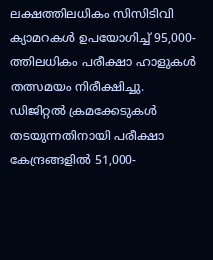ലക്ഷത്തിലധികം സിസിടിവി ക്യാമറകൾ ഉപയോഗിച്ച് 95,000-ത്തിലധികം പരീക്ഷാ ഹാളുകൾ തത്സമയം നിരീക്ഷിച്ചു. ഡിജിറ്റൽ ക്രമക്കേടുകൾ തടയുന്നതിനായി പരീക്ഷാ കേന്ദ്രങ്ങളിൽ 51,000-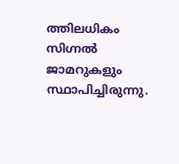ത്തിലധികം സിഗ്നൽ ജാമറുകളും സ്ഥാപിച്ചിരുന്നു.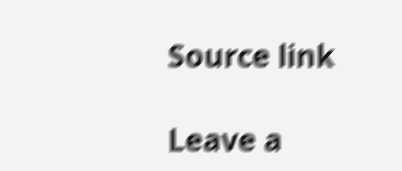Source link

Leave a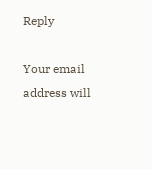Reply

Your email address will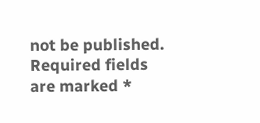not be published. Required fields are marked *